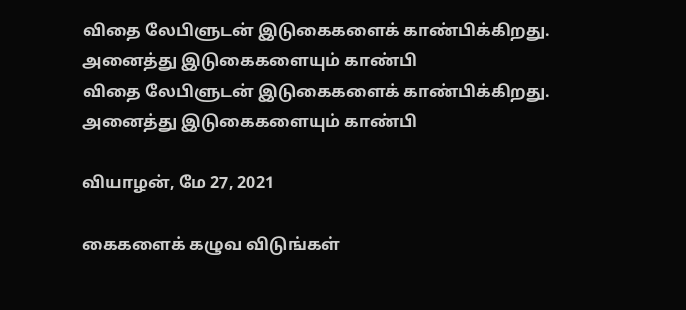விதை லேபிளுடன் இடுகைகளைக் காண்பிக்கிறது. அனைத்து இடுகைகளையும் காண்பி
விதை லேபிளுடன் இடுகைகளைக் காண்பிக்கிறது. அனைத்து இடுகைகளையும் காண்பி

வியாழன், மே 27, 2021

கைகளைக் கழுவ விடுங்கள்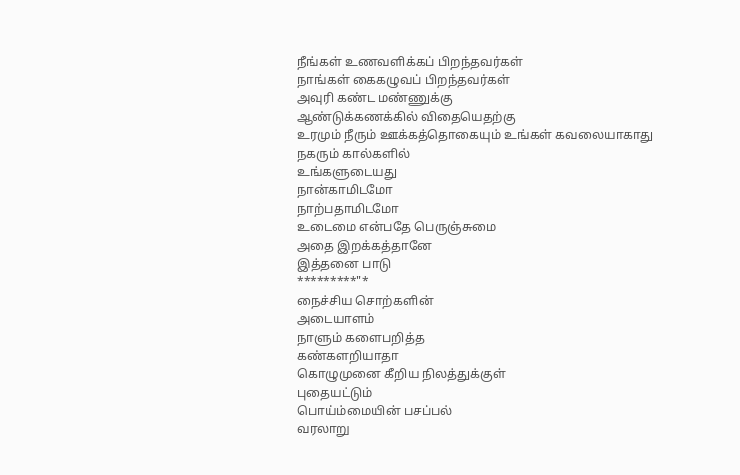நீங்கள் உணவளிக்கப் பிறந்தவர்கள்
நாங்கள் கைகழுவப் பிறந்தவர்கள்
அவுரி கண்ட மண்ணுக்கு
ஆண்டுக்கணக்கில் விதையெதற்கு
உரமும் நீரும் ஊக்கத்தொகையும் உங்கள் கவலையாகாது
நகரும் கால்களில்
உங்களுடையது
நான்காமிடமோ
நாற்பதாமிடமோ
உடைமை என்பதே பெருஞ்சுமை
அதை இறக்கத்தானே
இத்தனை பாடு
*********"*
நைச்சிய சொற்களின்
அடையாளம்
நாளும் களைபறித்த
கண்களறியாதா
கொழுமுனை கீறிய நிலத்துக்குள்
புதையட்டும்
பொய்ம்மையின் பசப்பல்
வரலாறு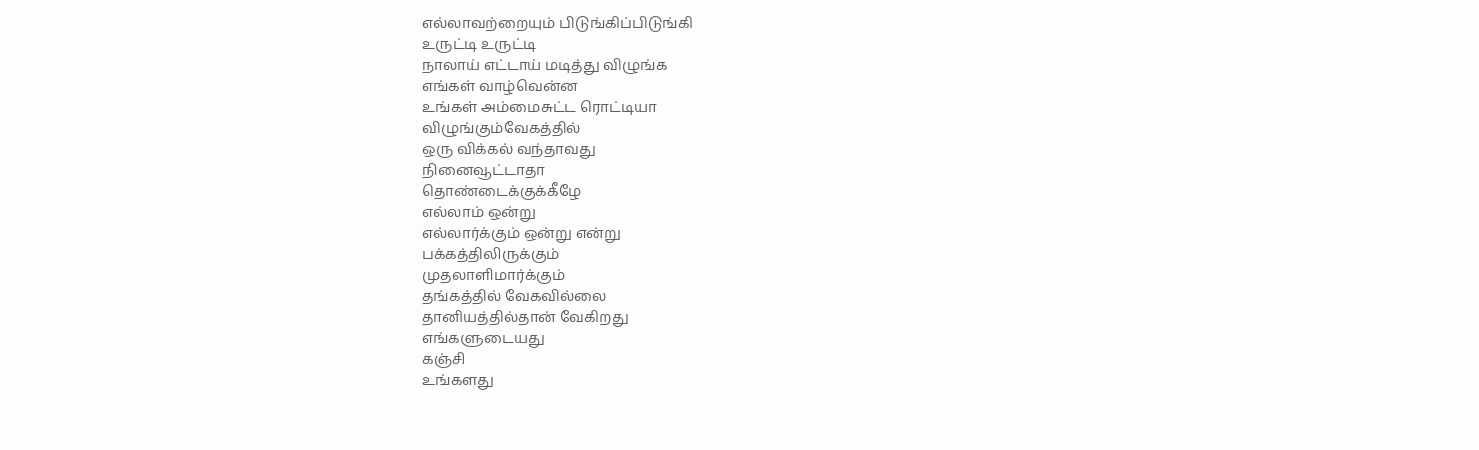எல்லாவற்றையும் பிடுங்கிப்பிடுங்கி
உருட்டி உருட்டி
நாலாய் எட்டாய் மடித்து விழுங்க
எங்கள் வாழ்வென்ன
உங்கள் அம்மைசுட்ட ரொட்டியா
விழுங்கும்வேகத்தில்
ஒரு விக்கல் வந்தாவது
நினைவூட்டாதா
தொண்டைக்குக்கீழே
எல்லாம் ஒன்று
எல்லார்க்கும் ஒன்று என்று
பக்கத்திலிருக்கும்
முதலாளிமார்க்கும்
தங்கத்தில் வேகவில்லை
தானியத்தில்தான் வேகிறது
எங்களுடையது
கஞ்சி
உங்களது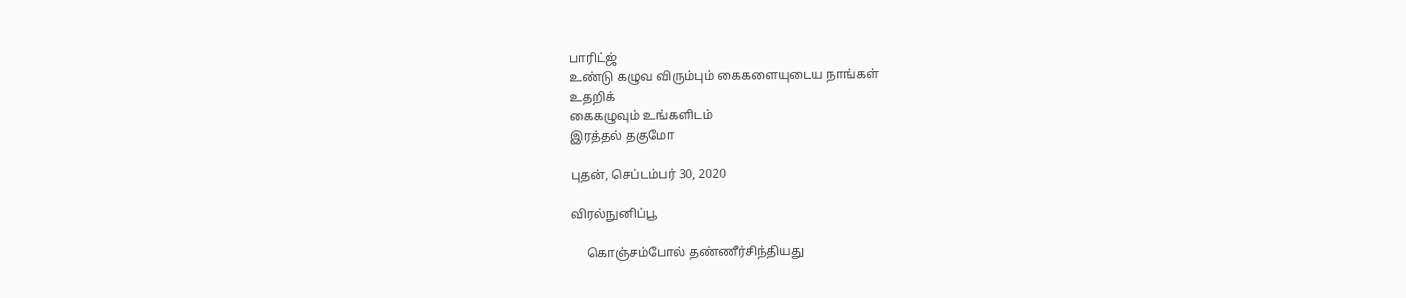பாரிட்ஜ்
உண்டு கழுவ விரும்பும் கைகளையுடைய நாங்கள்
உதறிக்
கைகழுவும் உங்களிடம்
இரத்தல் தகுமோ

புதன், செப்டம்பர் 30, 2020

விரல்நுனிப்பூ

     கொஞ்சம்போல் தண்ணீர்சிந்தியது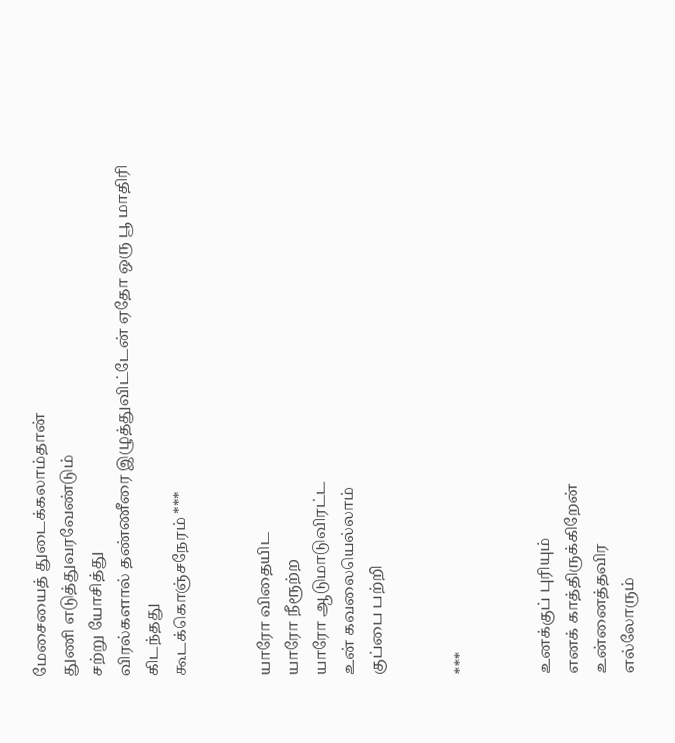மேசையைத் துடைக்கலாம்தான்
துணி எடுத்துவரவேண்டும்
சற்று யோசித்து
விரல்களால் தண்ணீரை இழுத்துவிட்டேன் ஏதோ ஒரு பூ மாதிரி
கிடந்தது
கூடக்கொஞ்சநேரம் ***


யாரோ விதையிட
யாரோ நீரூற்ற
யாரோ ஆடுமாடுவிரட்ட
உன் கவலையெல்லாம்
குப்பை பற்றி


***


உனக்குப் புரியும்
எனக் காத்திருக்கிறேன்
உன்னைத்தவிர
எல்லோரும்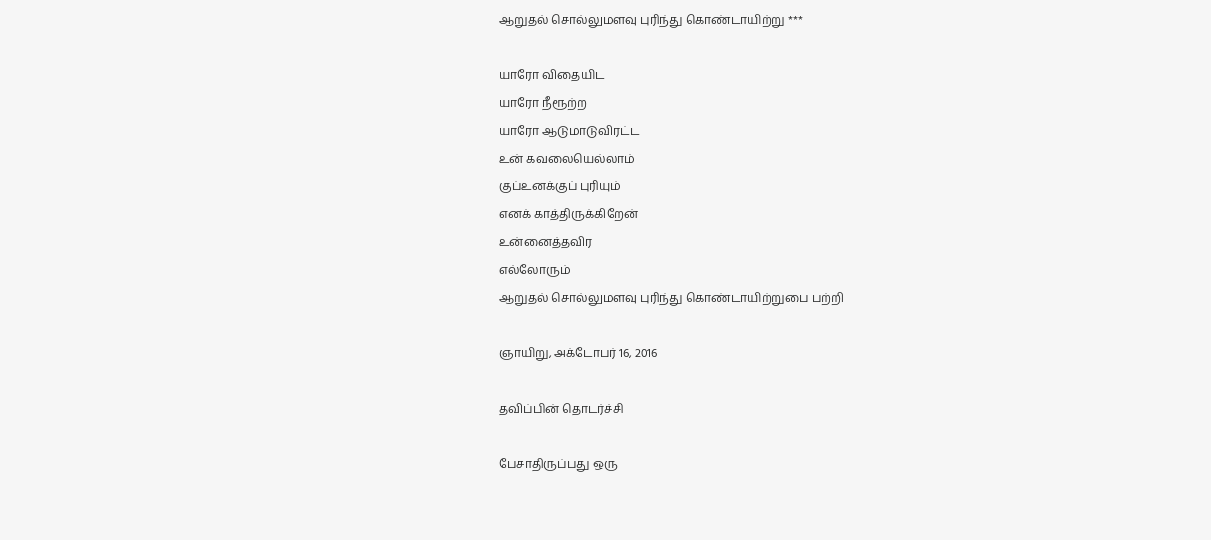ஆறுதல் சொல்லுமளவு புரிந்து கொண்டாயிற்று ***

யாரோ விதையிட
யாரோ நீரூற்ற
யாரோ ஆடுமாடுவிரட்ட
உன் கவலையெல்லாம்
குப்உனக்குப் புரியும்
எனக் காத்திருக்கிறேன்
உன்னைத்தவிர
எல்லோரும்
ஆறுதல் சொல்லுமளவு புரிந்து கொண்டாயிற்றுபை பற்றி

ஞாயிறு, அக்டோபர் 16, 2016

தவிப்பின் தொடர்ச்சி

பேசாதிருப்பது ஒரு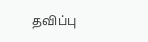தவிப்பு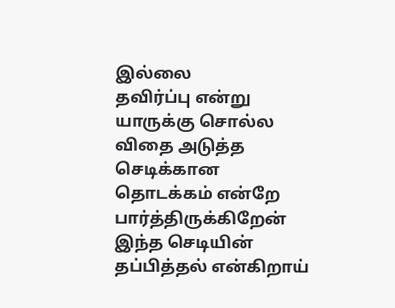இல்லை
தவிர்ப்பு என்று யாருக்கு சொல்ல
விதை அடுத்த செடிக்கான
தொடக்கம் என்றே பார்த்திருக்கிறேன்
இந்த செடியின்
தப்பித்தல் என்கிறாய்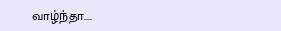வாழ்ந்தா....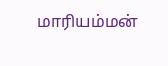மாரியம்மன்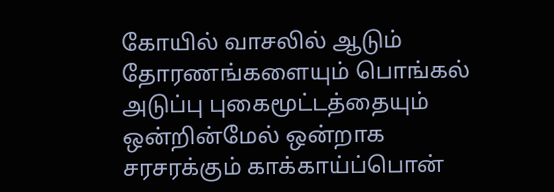கோயில் வாசலில் ஆடும் தோரணங்களையும் பொங்கல் அடுப்பு புகைமூட்டத்தையும் ஒன்றின்மேல் ஒன்றாக சரசரக்கும் காக்காய்ப்பொன்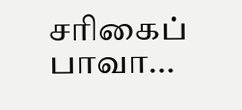சரிகைப் பாவா...